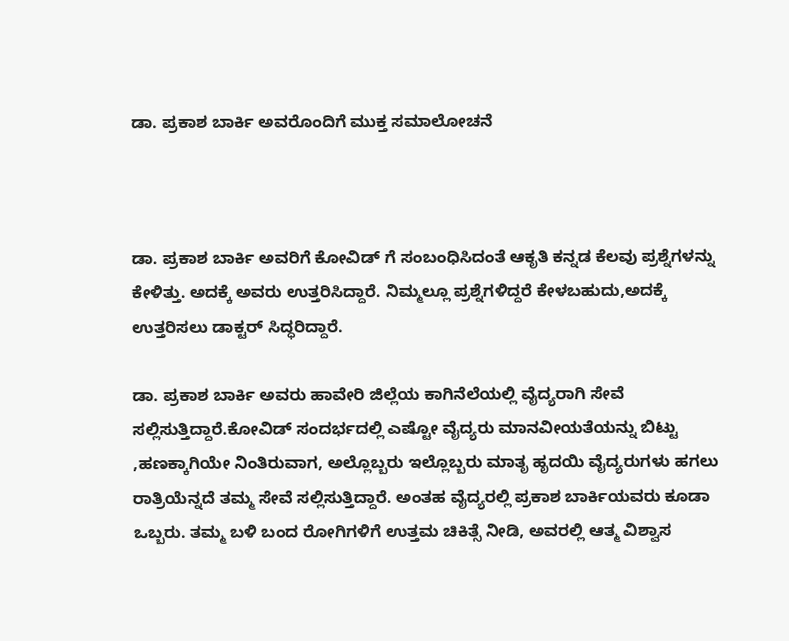ಡಾ. ಪ್ರಕಾಶ ಬಾರ್ಕಿ ಅವರೊಂದಿಗೆ ಮುಕ್ತ ಸಮಾಲೋಚನೆ



ಡಾ. ಪ್ರಕಾಶ ಬಾರ್ಕಿ ಅವರಿಗೆ ಕೋವಿಡ್ ಗೆ ಸಂಬಂಧಿಸಿದಂತೆ ಆಕೃತಿ ಕನ್ನಡ ಕೆಲವು ಪ್ರಶ್ನೆಗಳನ್ನು ಕೇಳಿತ್ತು. ಅದಕ್ಕೆ ಅವರು ಉತ್ತರಿಸಿದ್ದಾರೆ. ನಿಮ್ಮಲ್ಲೂ ಪ್ರಶ್ನೆಗಳಿದ್ದರೆ ಕೇಳಬಹುದು,ಅದಕ್ಕೆ ಉತ್ತರಿಸಲು ಡಾಕ್ಟರ್ ಸಿದ್ಧರಿದ್ದಾರೆ.

ಡಾ. ಪ್ರಕಾಶ ಬಾರ್ಕಿ ಅವರು ಹಾವೇರಿ ಜಿಲ್ಲೆಯ ಕಾಗಿನೆಲೆಯಲ್ಲಿ ವೈದ್ಯರಾಗಿ ಸೇವೆ ಸಲ್ಲಿಸುತ್ತಿದ್ದಾರೆ.ಕೋವಿಡ್ ಸಂದರ್ಭದಲ್ಲಿ ಎಷ್ಟೋ ವೈದ್ಯರು ಮಾನವೀಯತೆಯನ್ನು ಬಿಟ್ಟು ,ಹಣಕ್ಕಾಗಿಯೇ ನಿಂತಿರುವಾಗ, ಅಲ್ಲೊಬ್ಬರು ಇಲ್ಲೊಬ್ಬರು ಮಾತೃ ಹೃದಯಿ ವೈದ್ಯರುಗಳು ಹಗಲು ರಾತ್ರಿಯೆನ್ನದೆ ತಮ್ಮ ಸೇವೆ ಸಲ್ಲಿಸುತ್ತಿದ್ದಾರೆ. ಅಂತಹ ವೈದ್ಯರಲ್ಲಿ ಪ್ರಕಾಶ ಬಾರ್ಕಿಯವರು ಕೂಡಾ ಒಬ್ಬರು. ತಮ್ಮ ಬಳಿ ಬಂದ ರೋಗಿಗಳಿಗೆ ಉತ್ತಮ ಚಿಕಿತ್ಸೆ ನೀಡಿ, ಅವರಲ್ಲಿ ಆತ್ಮ ವಿಶ್ವಾಸ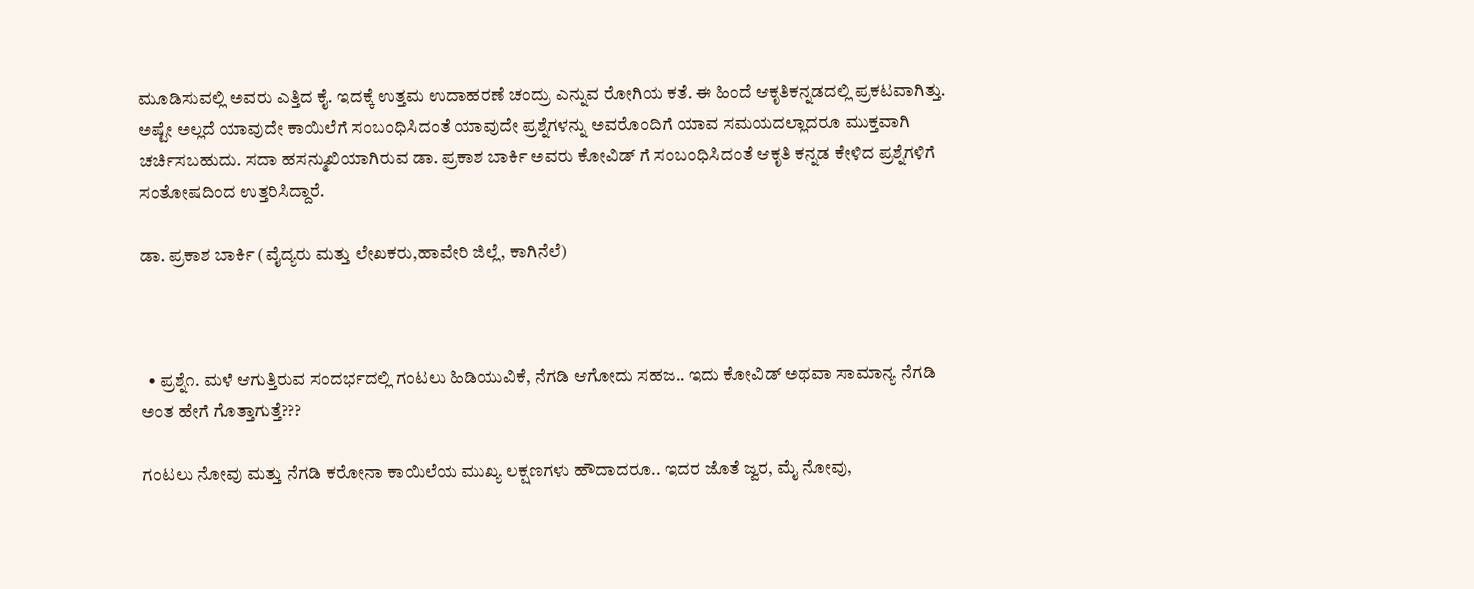ಮೂಡಿಸುವಲ್ಲಿ ಅವರು ಎತ್ತಿದ ಕೈ. ಇದಕ್ಕೆ ಉತ್ತಮ ಉದಾಹರಣೆ ಚಂದ್ರು ಎನ್ನುವ ರೋಗಿಯ ಕತೆ. ಈ ಹಿಂದೆ ಆಕೃತಿಕನ್ನಡದಲ್ಲಿ ಪ್ರಕಟವಾಗಿತ್ತು. ಅಷ್ಟೇ ಅಲ್ಲದೆ ಯಾವುದೇ ಕಾಯಿಲೆಗೆ ಸಂಬಂಧಿಸಿದಂತೆ ಯಾವುದೇ ಪ್ರಶ್ನೆಗಳನ್ನು ಅವರೊಂದಿಗೆ ಯಾವ ಸಮಯದಲ್ಲಾದರೂ ಮುಕ್ತವಾಗಿ ಚರ್ಚಿಸಬಹುದು. ಸದಾ ಹಸನ್ಮುಖಿಯಾಗಿರುವ ಡಾ. ಪ್ರಕಾಶ ಬಾರ್ಕಿ ಅವರು ಕೋವಿಡ್ ಗೆ ಸಂಬಂಧಿಸಿದಂತೆ ಆಕೃತಿ ಕನ್ನಡ ಕೇಳಿದ ಪ್ರಶ್ನೆಗಳಿಗೆ ಸಂತೋಷದಿಂದ ಉತ್ತರಿಸಿದ್ದಾರೆ.

ಡಾ. ಪ್ರಕಾಶ ಬಾರ್ಕಿ (ವೈದ್ಯರು ಮತ್ತು ಲೇಖಕರು,ಹಾವೇರಿ ಜಿಲ್ಲೆ, ಕಾಗಿನೆಲೆ)



  • ಪ್ರಶ್ನೆ೧. ಮಳೆ ಆಗುತ್ತಿರುವ ಸಂದರ್ಭದಲ್ಲಿ ಗಂಟಲು ಹಿಡಿಯುವಿಕೆ, ನೆಗಡಿ ಆಗೋದು ಸಹಜ.. ಇದು ಕೋವಿಡ್ ಅಥವಾ ಸಾಮಾನ್ಯ ನೆಗಡಿ ಅಂತ ಹೇಗೆ ಗೊತ್ತಾಗುತ್ತೆ???

ಗಂಟಲು ನೋವು ಮತ್ತು ನೆಗಡಿ ಕರೋನಾ ಕಾಯಿಲೆಯ ಮುಖ್ಯ ಲಕ್ಷಣಗಳು ಹೌದಾದರೂ.. ಇದರ ಜೊತೆ ಜ್ವರ, ಮೈ ನೋವು,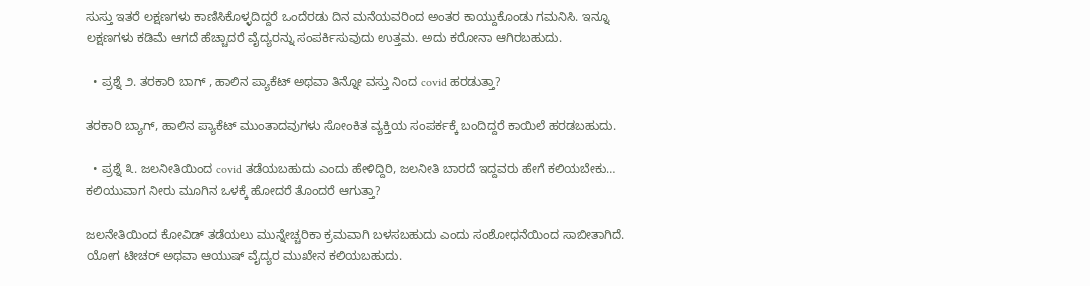ಸುಸ್ತು ಇತರೆ ಲಕ್ಷಣಗಳು ಕಾಣಿಸಿಕೊಳ್ಳದಿದ್ದರೆ ಒಂದೆರಡು ದಿನ ಮನೆಯವರಿಂದ ಅಂತರ ಕಾಯ್ದುಕೊಂಡು ಗಮನಿಸಿ. ಇನ್ನೂ ಲಕ್ಷಣಗಳು ಕಡಿಮೆ ಆಗದೆ ಹೆಚ್ಚಾದರೆ ವೈದ್ಯರನ್ನು ಸಂಪರ್ಕಿಸುವುದು ಉತ್ತಮ. ಅದು ಕರೋನಾ ಆಗಿರಬಹುದು.

  • ಪ್ರಶ್ನೆ ೨. ತರಕಾರಿ ಬಾಗ್ , ಹಾಲಿನ ಪ್ಯಾಕೆಟ್ ಅಥವಾ ತಿನ್ನೋ ವಸ್ತು ನಿಂದ covid ಹರಡುತ್ತಾ?

ತರಕಾರಿ ಬ್ಯಾಗ್, ಹಾಲಿನ ಪ್ಯಾಕೆಟ್ ಮುಂತಾದವುಗಳು ಸೋಂಕಿತ ವ್ಯಕ್ತಿಯ ಸಂಪರ್ಕಕ್ಕೆ ಬಂದಿದ್ದರೆ ಕಾಯಿಲೆ ಹರಡಬಹುದು.

  • ಪ್ರಶ್ನೆ ೩. ಜಲನೀತಿಯಿಂದ covid ತಡೆಯಬಹುದು ಎಂದು ಹೇಳಿದ್ದಿರಿ, ಜಲನೀತಿ ಬಾರದೆ ಇದ್ದವರು ಹೇಗೆ ಕಲಿಯಬೇಕು… ಕಲಿಯುವಾಗ ನೀರು ಮೂಗಿನ ಒಳಕ್ಕೆ ಹೋದರೆ ತೊಂದರೆ ಆಗುತ್ತಾ?

ಜಲನೇತಿಯಿಂದ ಕೋವಿಡ್ ತಡೆಯಲು ಮುನ್ನೇಚ್ಚರಿಕಾ ಕ್ರಮವಾಗಿ ಬಳಸಬಹುದು ಎಂದು ಸಂಶೋಧನೆಯಿಂದ ಸಾಬೀತಾಗಿದೆ. ಯೋಗ ಟೀಚರ್ ಅಥವಾ ಆಯುಷ್ ವೈದ್ಯರ ಮುಖೇನ ಕಲಿಯಬಹುದು.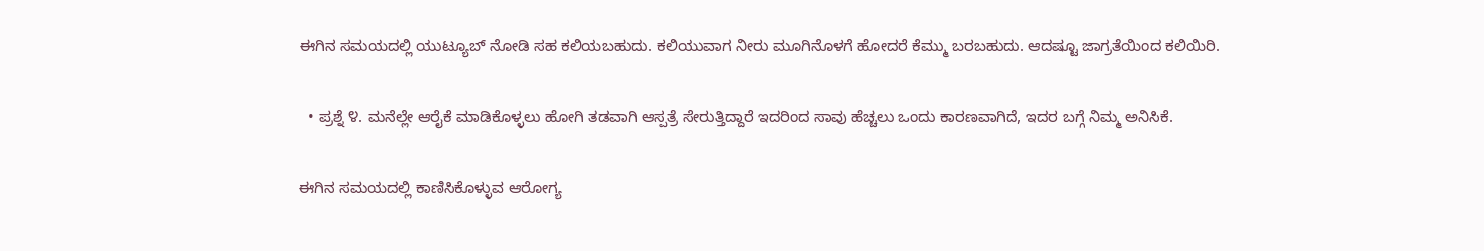ಈಗಿನ ಸಮಯದಲ್ಲಿ ಯುಟ್ಯೂಬ್ ನೋಡಿ ಸಹ ಕಲಿಯಬಹುದು. ಕಲಿಯುವಾಗ ನೀರು ಮೂಗಿನೊಳಗೆ ಹೋದರೆ ಕೆಮ್ಮು ಬರಬಹುದು. ಆದಷ್ಟೂ ಜಾಗ್ರತೆಯಿಂದ ಕಲಿಯಿರಿ.

  • ಪ್ರಶ್ನೆ ೪. ಮನೆಲ್ಲೇ ಆರೈಕೆ ಮಾಡಿಕೊಳ್ಳಲು ಹೋಗಿ ತಡವಾಗಿ ಆಸ್ಪತ್ರೆ ಸೇರುತ್ತಿದ್ದಾರೆ ಇದರಿಂದ ಸಾವು ಹೆಚ್ಚಲು ಒಂದು ಕಾರಣವಾಗಿದೆ, ಇದರ ಬಗ್ಗೆ ನಿಮ್ಮ ಅನಿಸಿಕೆ.

ಈಗಿನ ಸಮಯದಲ್ಲಿ ಕಾಣಿಸಿಕೊಳ್ಳುವ ಆರೋಗ್ಯ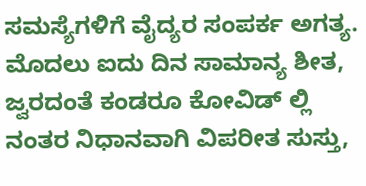ಸಮಸ್ಯೆಗಳಿಗೆ ವೈದ್ಯರ ಸಂಪರ್ಕ ಅಗತ್ಯ. ಮೊದಲು ಐದು ದಿನ ಸಾಮಾನ್ಯ ಶೀತ, ಜ್ವರದಂತೆ ಕಂಡರೂ ಕೋವಿಡ್ ಲ್ಲಿ ನಂತರ ನಿಧಾನವಾಗಿ ವಿಪರೀತ ಸುಸ್ತು,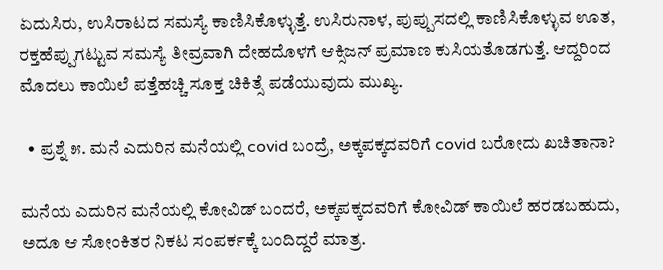ಏದುಸಿರು, ಉಸಿರಾಟದ ಸಮಸ್ಯೆ ಕಾಣಿಸಿಕೊಳ್ಳುತ್ತೆ. ಉಸಿರುನಾಳ, ಪುಪ್ಪುಸದಲ್ಲಿ ಕಾಣಿಸಿಕೊಳ್ಳುವ ಊತ, ರಕ್ತಹೆಪ್ಪುಗಟ್ಟುವ ಸಮಸ್ಯೆ ತೀವ್ರವಾಗಿ ದೇಹದೊಳಗೆ ಆಕ್ಸಿಜನ್ ಪ್ರಮಾಣ ಕುಸಿಯತೊಡಗುತ್ತೆ. ಆದ್ದರಿಂದ ಮೊದಲು ಕಾಯಿಲೆ ಪತ್ತೆಹಚ್ಚಿ ಸೂಕ್ತ ಚಿಕಿತ್ಸೆ ಪಡೆಯುವುದು ಮುಖ್ಯ.

  • ಪ್ರಶ್ನೆ ೫. ಮನೆ ಎದುರಿನ ಮನೆಯಲ್ಲಿ covid ಬಂದ್ರೆ, ಅಕ್ಕಪಕ್ಕದವರಿಗೆ covid ಬರೋದು ಖಚಿತಾನಾ?

ಮನೆಯ ಎದುರಿನ ಮನೆಯಲ್ಲಿ ಕೋವಿಡ್ ಬಂದರೆ, ಅಕ್ಕಪಕ್ಕದವರಿಗೆ ಕೋವಿಡ್ ಕಾಯಿಲೆ ಹರಡಬಹುದು, ಅದೂ ಆ ಸೋಂಕಿತರ ನಿಕಟ ಸಂಪರ್ಕಕ್ಕೆ ಬಂದಿದ್ದರೆ ಮಾತ್ರ.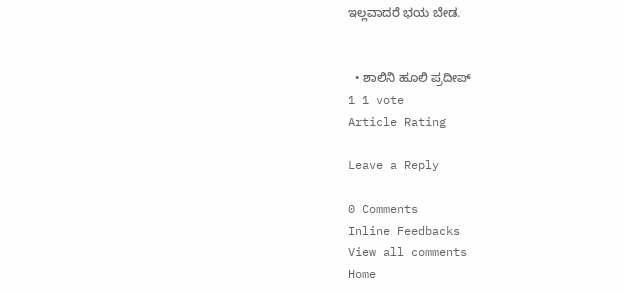ಇಲ್ಲವಾದರೆ ಭಯ ಬೇಡ.


  • ಶಾಲಿನಿ ಹೂಲಿ ಪ್ರದೀಪ್
1 1 vote
Article Rating

Leave a Reply

0 Comments
Inline Feedbacks
View all comments
Home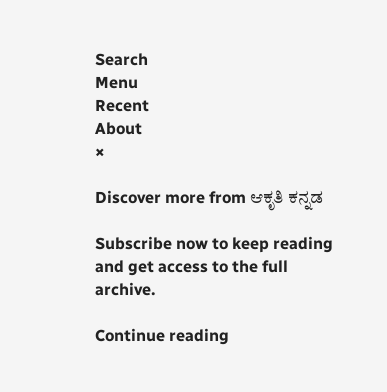Search
Menu
Recent
About
×

Discover more from ಆಕೃತಿ ಕನ್ನಡ

Subscribe now to keep reading and get access to the full archive.

Continue reading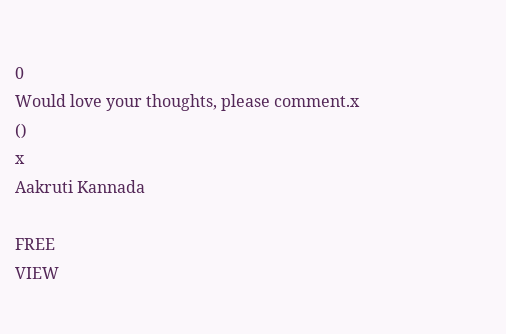0
Would love your thoughts, please comment.x
()
x
Aakruti Kannada

FREE
VIEW